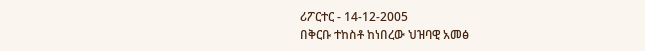ሪፖርተር - 14-12-2005
በቅርቡ ተከስቶ ከነበረው ህዝባዊ አመፅ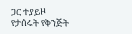ጋር ተያይዞ የታሰሩት የቅንጅት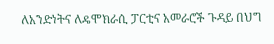ለአንድነትና ለዴሞክራሲ ፓርቲና አመራሮች ጉዳይ በህግ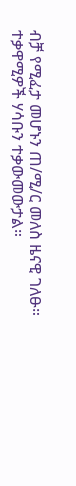ብቻ የሚፈታ መሆኑን ጠ/ሚ/ር መለስ ዜናዊ ገለፁ። ተቃዋሚዎች ሃሳቡን ተቃውመውታል።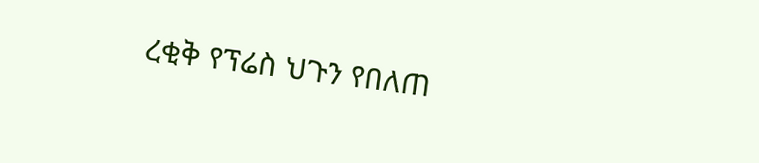ረቂቅ የፕሬስ ህጉን የበለጠ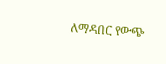ለማዳበር የውጭ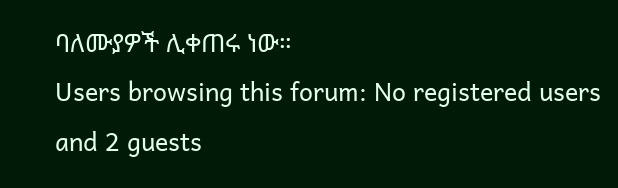ባለሙያዎች ሊቀጠሩ ነው።
Users browsing this forum: No registered users and 2 guests